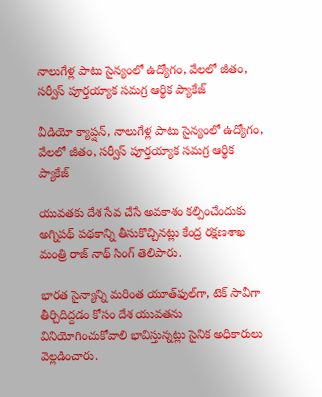నాలుగేళ్ల పాటు సైన్యంలో ఉద్యోగం, వేలలో జీతం, సర్వీస్ పూర్తయ్యాక సమగ్ర ఆర్థిక ప్యాకేజ్

వీడియో క్యాప్షన్, నాలుగేళ్ల పాటు సైన్యంలో ఉద్యోగం, వేలలో జీతం, సర్వీస్ పూర్తయ్యాక సమగ్ర ఆర్థిక ప్యాకేజ్

యువతకు దేశ సేవ చేసే అవకాశం కల్పించేందుకు అగ్నిపథ్ పథకాన్ని తీసుకొచ్చినట్లు కేంద్ర రక్షణశాఖ మంత్రి రాజ్ నాథ్ సింగ్ తెలిపారు.

భారత సైన్యాన్ని మరింత యూత్‌ఫుల్‌గా, టెక్ సావీగా తీర్చిదిద్దడం కోసం దేశ యువతను వినియోగించుకోవాలి భావిస్తున్నట్లు సైనిక అధికారులు వెల్లడించారు.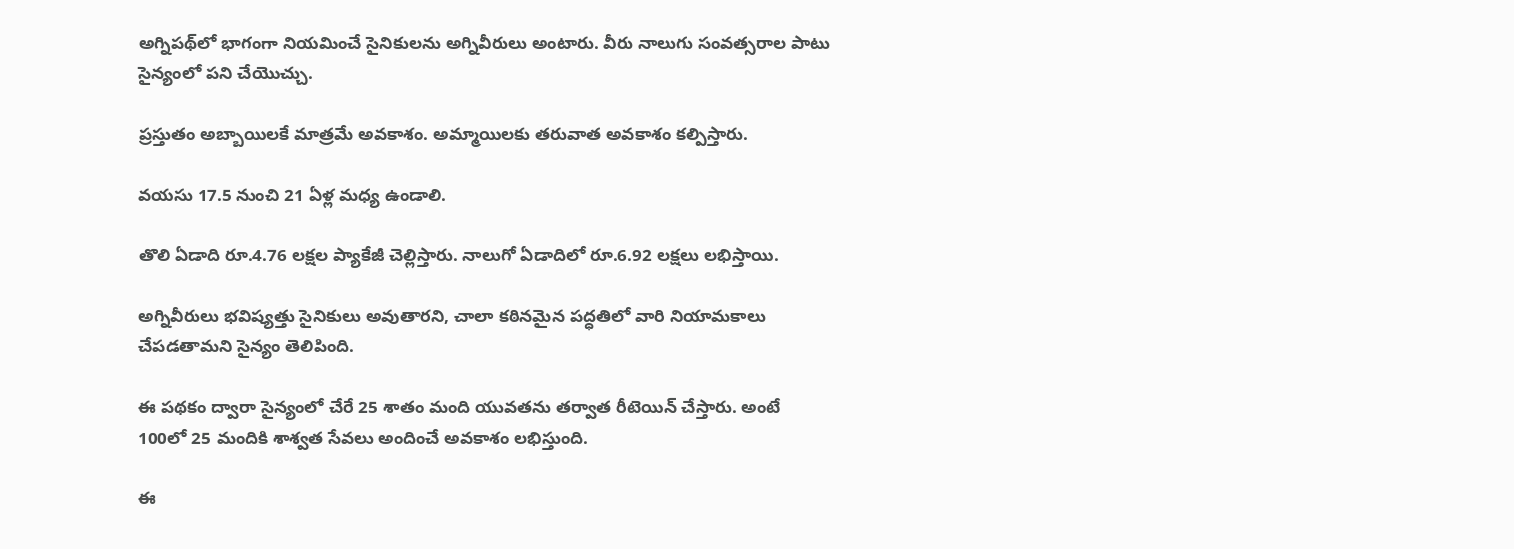అగ్నిపథ్‌లో భాగంగా నియమించే సైనికులను అగ్నివీరులు అంటారు. వీరు నాలుగు సంవత్సరాల పాటు సైన్యంలో పని చేయొచ్చు.

ప్రస్తుతం అబ్బాయిలకే మాత్రమే అవకాశం. అమ్మాయిలకు తరువాత అవకాశం కల్పిస్తారు.

వయసు 17.5 నుంచి 21 ఏళ్ల మధ్య ఉండాలి.

తొలి ఏడాది రూ.4.76 లక్షల ప్యాకేజీ చెల్లిస్తారు. నాలుగో ఏడాదిలో రూ.6.92 లక్షలు లభిస్తాయి.

అగ్నివీరులు భవిష్యత్తు సైనికులు అవుతారని, చాలా కఠినమైన పద్ధతిలో వారి నియామకాలు చేపడతామని సైన్యం తెలిపింది.

ఈ పథకం ద్వారా సైన్యంలో చేరే 25 శాతం మంది యువతను తర్వాత రీటెయిన్ చేస్తారు. అంటే 100లో 25 మందికి శాశ్వత సేవలు అందించే అవకాశం లభిస్తుంది.

ఈ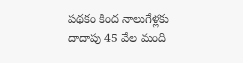పథకం కింద నాలుగేళ్లకు దాదాపు 45 వేల మంది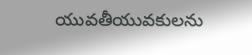యువతీయువకులను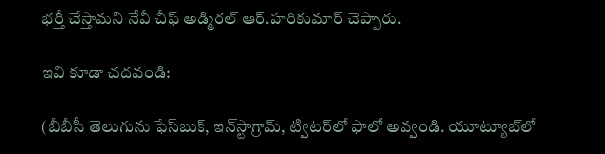భర్తీ చేస్తామని నేవీ చీఫ్ అడ్మిరల్ ఆర్.హరికుమార్ చెప్పారు.

ఇవి కూడా చదవండి:

(బీబీసీ తెలుగును ఫేస్‌బుక్, ఇన్‌స్టాగ్రామ్‌, ట్విటర్‌లో ఫాలో అవ్వండి. యూట్యూబ్‌లో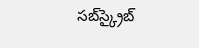సబ్‌స్క్రైబ్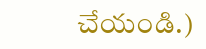చేయండి.)